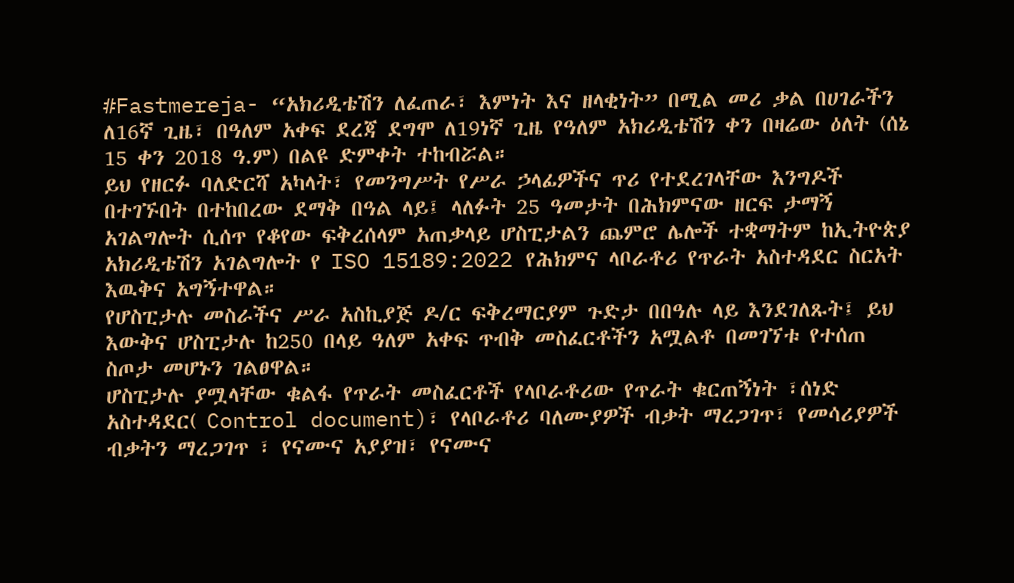#Fastmereja- “አክሪዲቴሽን ለፈጠራ፣ እምነት እና ዘላቂነት” በሚል መሪ ቃል በሀገራችን ለ16ኛ ጊዜ፣ በዓለም አቀፍ ደረጃ ደግሞ ለ19ነኛ ጊዜ የዓለም አክሪዲቴሽን ቀን በዛሬው ዕለት (ሰኔ 15 ቀን 2018 ዓ.ም) በልዩ ድምቀት ተከብሯል።
ይህ የዘርፉ ባለድርሻ አካላት፣ የመንግሥት የሥራ ኃላፊዎችና ጥሪ የተደረገላቸው እንግዶች በተገኙበት በተከበረው ደማቅ በዓል ላይ፤ ላለፉት 25 ዓመታት በሕክምናው ዘርፍ ታማኝ አገልግሎት ሲሰጥ የቆየው ፍቅረሰላም አጠቃላይ ሆስፒታልን ጨምሮ ሌሎች ተቋማትም ከኢትዮጵያ አክሪዲቴሽን አገልግሎት የ ISO 15189:2022 የሕክምና ላቦራቶሪ የጥራት አስተዳደር ስርአት እዉቅና አግኝተዋል።
የሆስፒታሉ መስራችና ሥራ አስኪያጅ ዶ/ር ፍቅረማርያም ጉድታ በበዓሉ ላይ እንደገለጹት፤ ይህ እውቅና ሆስፒታሉ ከ250 በላይ ዓለም አቀፍ ጥብቅ መስፈርቶችን አሟልቶ በመገኘቱ የተሰጠ ስጦታ መሆኑን ገልፀዋል።
ሆስፒታሉ ያሟላቸው ቁልፋ የጥራት መስፈርቶች የላቦራቶሪው የጥራት ቁርጠኝነት ፣ሰነድ አስተዳደር( Control document)፣ የላቦራቶሪ ባለሙያዎች ብቃት ማረጋገጥ፣ የመሳሪያዎች ብቃትን ማረጋገጥ ፣ የናሙና አያያዝ፣ የናሙና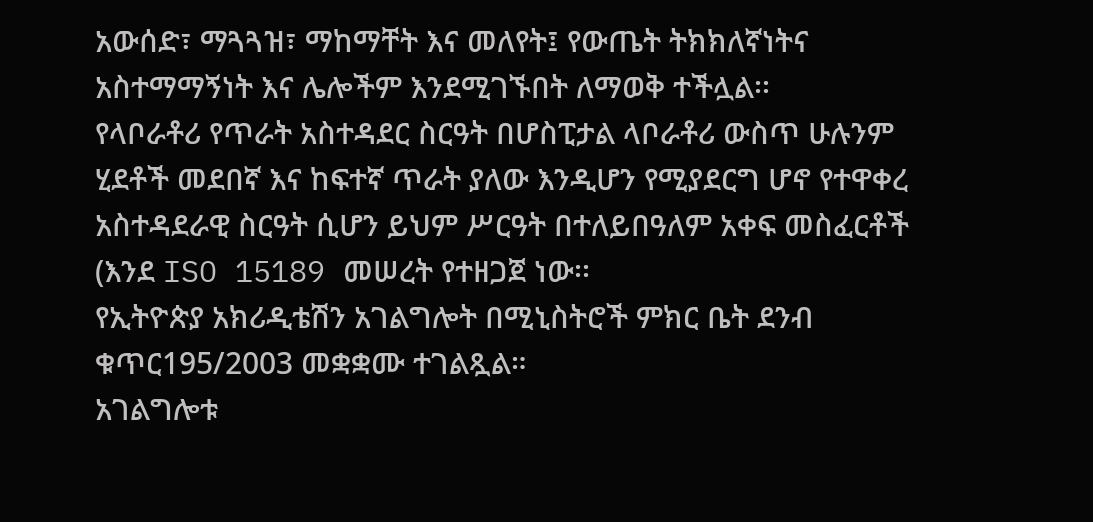አውሰድ፣ ማጓጓዝ፣ ማከማቸት እና መለየት፤ የውጤት ትክክለኛነትና አስተማማኝነት እና ሌሎችም እንደሚገኙበት ለማወቅ ተችሏል፡፡
የላቦራቶሪ የጥራት አስተዳደር ስርዓት በሆስፒታል ላቦራቶሪ ውስጥ ሁሉንም ሂደቶች መደበኛ እና ከፍተኛ ጥራት ያለው እንዲሆን የሚያደርግ ሆኖ የተዋቀረ አስተዳደራዊ ስርዓት ሲሆን ይህም ሥርዓት በተለይበዓለም አቀፍ መስፈርቶች (እንደ ISO 15189 መሠረት የተዘጋጀ ነው፡፡
የኢትዮጵያ አክሪዲቴሽን አገልግሎት በሚኒስትሮች ምክር ቤት ደንብ ቁጥር195/2003 መቋቋሙ ተገልጿል።
አገልግሎቱ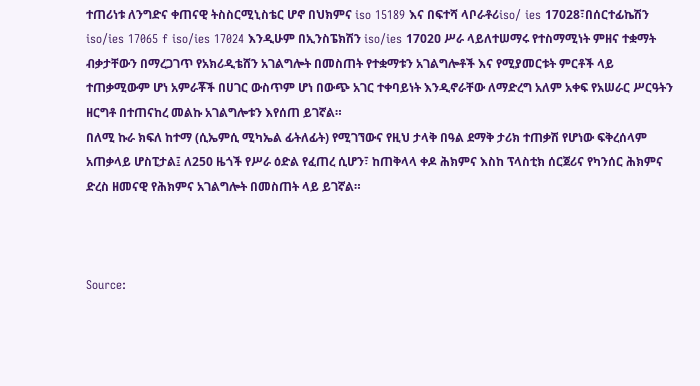ተጠሪነቱ ለንግድና ቀጠናዊ ትስስርሚኒስቴር ሆኖ በህክምና iso 15189 እና በፍተሻ ላቦራቶሪiso/ ies 17028፣በሰርተፊኬሽን iso/ies 17065 f iso/ies 17024 እንዲሁም በኢንስፔክሽን iso/ies 1702ዐ ሥራ ላይለተሠማሩ የተስማሚነት ምዘና ተቋማት ብቃታቸውን በማረጋገጥ የአክሪዲቴሸን አገልግሎት በመስጠት የተቋማቱን አገልግሎቶች እና የሚያመርቱት ምርቶች ላይ ተጠቃሚውም ሆነ አምራቾች በሀገር ውስጥም ሆነ በውጭ አገር ተቀባይነት እንዲኖራቸው ለማድረግ አለም አቀፍ የአሠራር ሥርዓትን ዘርግቶ በተጠናከረ መልኩ አገልግሎቱን እየሰጠ ይገኛል።
በለሚ ኩራ ክፍለ ከተማ (ሲኤምሲ ሚካኤል ፊትለፊት) የሚገኘውና የዚህ ታላቅ በዓል ደማቅ ታሪክ ተጠቃሽ የሆነው ፍቅረሰላም አጠቃላይ ሆስፒታል፤ ለ250 ዜጎች የሥራ ዕድል የፈጠረ ሲሆን፣ ከጠቅላላ ቀዶ ሕክምና እስከ ፕላስቲክ ሰርጀሪና የካንሰር ሕክምና ድረስ ዘመናዊ የሕክምና አገልግሎት በመስጠት ላይ ይገኛል።



Source: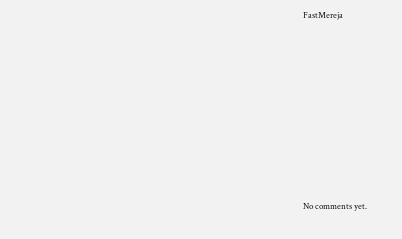FastMereja









No comments yet.